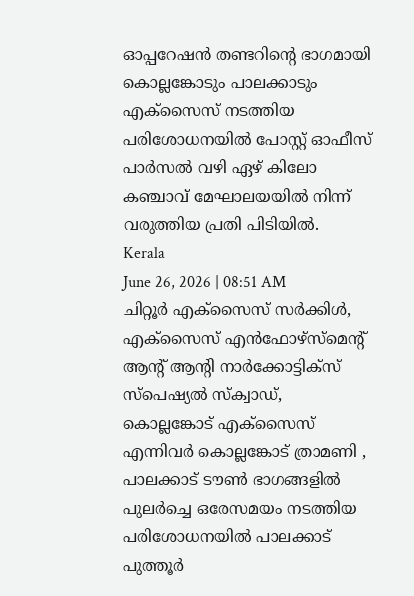ഓപ്പറേഷൻ തണ്ടറിൻ്റെ ഭാഗമായി കൊല്ലങ്കോടും പാലക്കാടും എക്സൈസ് നടത്തിയ പരിശോധനയിൽ പോസ്റ്റ് ഓഫീസ് പാർസൽ വഴി ഏഴ് കിലോ കഞ്ചാവ് മേഘാലയയിൽ നിന്ന് വരുത്തിയ പ്രതി പിടിയിൽ.
Kerala
June 26, 2026 | 08:51 AM
ചിറ്റൂർ എക്സൈസ് സർക്കിൾ, എക്സൈസ് എൻഫോഴ്സ്മെൻ്റ് ആൻ്റ് ആൻ്റി നാർക്കോട്ടിക്സ് സ്പെഷ്യൽ സ്ക്വാഡ്, കൊല്ലങ്കോട് എക്സൈസ് എന്നിവർ കൊല്ലങ്കോട് ത്രാമണി , പാലക്കാട് ടൗൺ ഭാഗങ്ങളിൽ പുലർച്ചെ ഒരേസമയം നടത്തിയ പരിശോധനയിൽ പാലക്കാട് പുത്തൂർ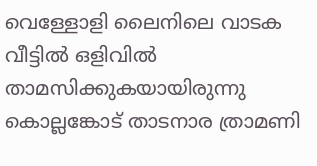വെള്ളോളി ലൈനിലെ വാടക വീട്ടിൽ ഒളിവിൽ താമസിക്കുകയായിരുന്നു കൊല്ലങ്കോട് താടനാര ത്രാമണി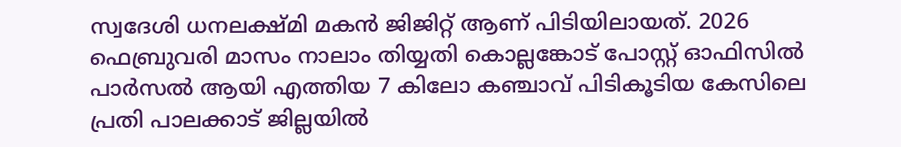സ്വദേശി ധനലക്ഷ്മി മകൻ ജിജിറ്റ് ആണ് പിടിയിലായത്. 2026 ഫെബ്രുവരി മാസം നാലാം തിയ്യതി കൊല്ലങ്കോട് പോസ്റ്റ് ഓഫിസിൽ പാർസൽ ആയി എത്തിയ 7 കിലോ കഞ്ചാവ് പിടികൂടിയ കേസിലെ പ്രതി പാലക്കാട് ജില്ലയിൽ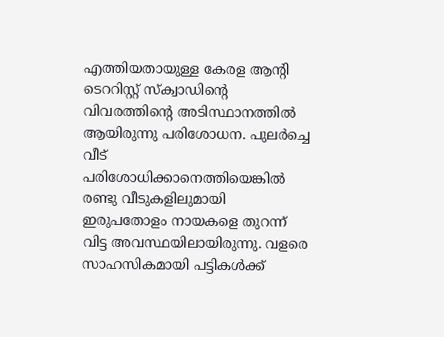എത്തിയതായുള്ള കേരള ആൻ്റി ടെററിസ്റ്റ് സ്ക്വാഡിൻ്റെ വിവരത്തിൻ്റെ അടിസ്ഥാനത്തിൽ ആയിരുന്നു പരിശോധന. പുലർച്ചെ വീട് പരിശോധിക്കാനെത്തിയെങ്കിൽ രണ്ടു വീടുകളിലുമായി ഇരുപതോളം നായകളെ തുറന്ന് വിട്ട അവസ്ഥയിലായിരുന്നു. വളരെ സാഹസികമായി പട്ടികൾക്ക്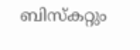ബിസ്കറ്റും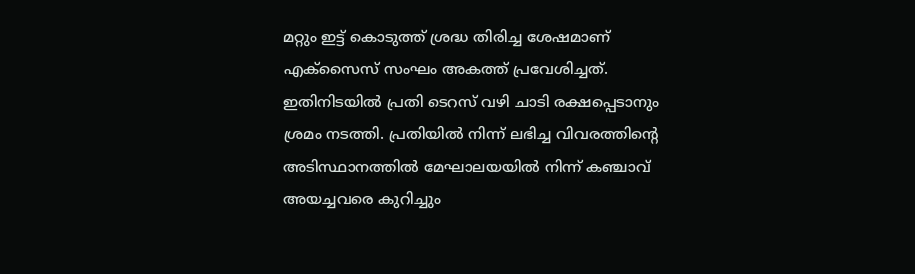മറ്റും ഇട്ട് കൊടുത്ത് ശ്രദ്ധ തിരിച്ച ശേഷമാണ് എക്സൈസ് സംഘം അകത്ത് പ്രവേശിച്ചത്. ഇതിനിടയിൽ പ്രതി ടെറസ് വഴി ചാടി രക്ഷപ്പെടാനും ശ്രമം നടത്തി. പ്രതിയിൽ നിന്ന് ലഭിച്ച വിവരത്തിൻ്റെ അടിസ്ഥാനത്തിൽ മേഘാലയയിൽ നിന്ന് കഞ്ചാവ് അയച്ചവരെ കുറിച്ചും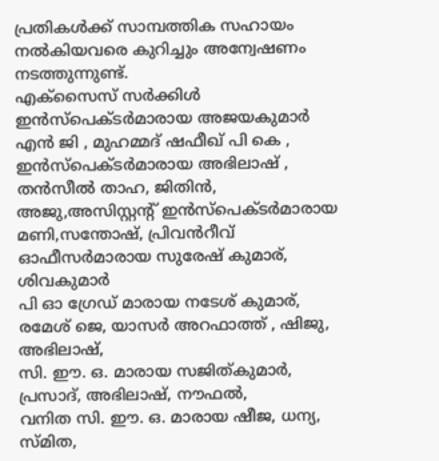പ്രതികൾക്ക് സാമ്പത്തിക സഹായം നൽകിയവരെ കുറിച്ചും അന്വേഷണം നടത്തുന്നുണ്ട്.
എക്സൈസ് സർക്കിൾ ഇൻസ്പെക്ടർമാരായ അജയകുമാർ എൻ ജി , മുഹമ്മദ് ഷഫീഖ് പി കെ , ഇൻസ്പെക്ടർമാരായ അഭിലാഷ് , തൻസീൽ താഹ, ജിതിൻ, അജു,അസിസ്റ്റൻ്റ് ഇൻസ്പെക്ടർമാരായ മണി,സന്തോഷ്, പ്രിവൻറീവ് ഓഫീസർമാരായ സുരേഷ് കുമാര്, ശിവകുമാർ
പി ഓ ഗ്രേഡ് മാരായ നടേശ് കുമാര്, രമേശ് ജെ, യാസർ അറഫാത്ത് , ഷിജു, അഭിലാഷ്,
സി. ഈ. ഒ. മാരായ സജിത്കുമാർ, പ്രസാദ്, അഭിലാഷ്, നൗഫൽ,
വനിത സി. ഈ. ഒ. മാരായ ഷീജ, ധന്യ, സ്മിത,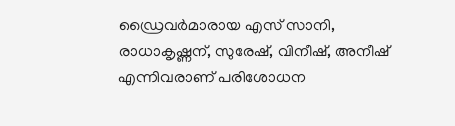ഡ്രൈവർമാരായ എസ് സാനി, രാധാകൃഷ്ണന്, സുരേഷ്, വിനീഷ്, അനീഷ് എന്നിവരാണ് പരിശോധന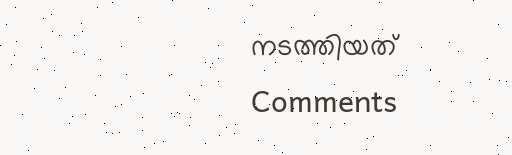നടത്തിയത്
Comments